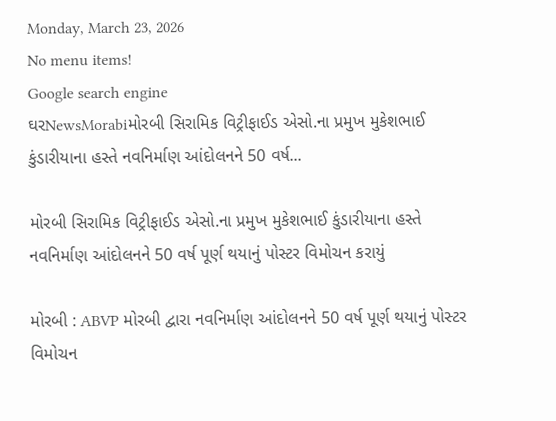Monday, March 23, 2026
No menu items!
Google search engine
ઘરNewsMorabiમોરબી સિરામિક વિટ્રીફાઈડ એસો.ના પ્રમુખ મુકેશભાઈ કુંડારીયાના હસ્તે નવનિર્માણ આંદોલનને 50 વર્ષ...

મોરબી સિરામિક વિટ્રીફાઈડ એસો.ના પ્રમુખ મુકેશભાઈ કુંડારીયાના હસ્તે નવનિર્માણ આંદોલનને 50 વર્ષ પૂર્ણ થયાનું પોસ્ટર વિમોચન કરાયું

મોરબી : ABVP મોરબી દ્વારા નવનિર્માણ આંદોલનને 50 વર્ષ પૂર્ણ થયાનું પોસ્ટર વિમોચન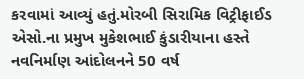કરવામાં આવ્યું હતું.મોરબી સિરામિક વિટ્રીફાઈડ એસો.ના પ્રમુખ મુકેશભાઈ કુંડારીયાના હસ્તે નવનિર્માણ આંદોલનને 50 વર્ષ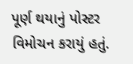પૂર્ણ થયાનું પોસ્ટર વિમોચન કરાયું હતું.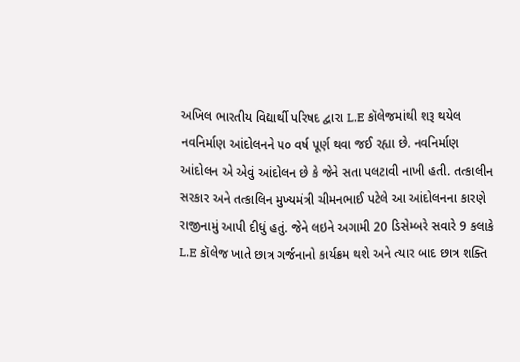અખિલ ભારતીય વિદ્યાર્થી પરિષદ દ્વારા L.E કૉલેજમાંથી શરૂ થયેલ નવનિર્માણ આંદોલનને ૫૦ વર્ષ પૂર્ણ થવા જઈ રહ્યા છે. નવનિર્માણ આંદોલન એ એવું આંદોલન છે કે જેને સતા પલટાવી નાખી હતી. તત્કાલીન સરકાર અને તત્કાલિન મુખ્યમંત્રી ચીમનભાઈ પટેલે આ આંદોલનના કારણે રાજીનામું આપી દીધું હતું. જેને લઇને અગામી 20 ડિસેમ્બરે સવારે 9 કલાકે L.E કૉલેજ ખાતે છાત્ર ગર્જનાનો કાર્યક્રમ થશે અને ત્યાર બાદ છાત્ર શક્તિ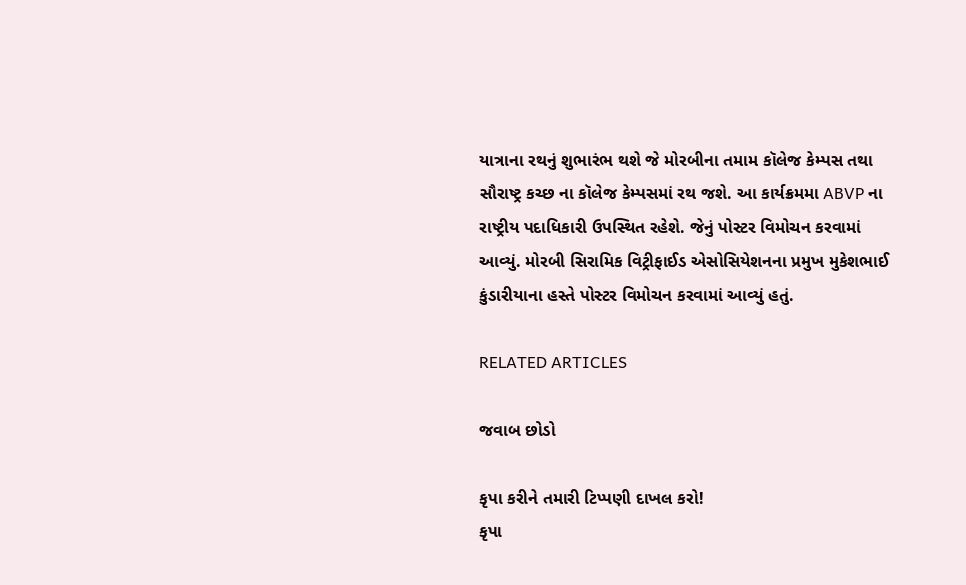યાત્રાના રથનું શુભારંભ થશે જે મોરબીના તમામ કૉલેજ કેમ્પસ તથા સૌરાષ્ટ્ર કચ્છ ના કૉલેજ કેમ્પસમાં રથ જશે. આ કાર્યક્રમમા ABVP ના રાષ્ટ્રીય પદાધિકારી ઉપસ્થિત રહેશે. જેનું પોસ્ટર વિમોચન કરવામાં આવ્યું. મોરબી સિરામિક વિટ્રીફાઈડ એસોસિયેશનના પ્રમુખ મુકેશભાઈ કુંડારીયાના હસ્તે પોસ્ટર વિમોચન કરવામાં આવ્યું હતું.

RELATED ARTICLES

જવાબ છોડો

કૃપા કરીને તમારી ટિપ્પણી દાખલ કરો!
કૃપા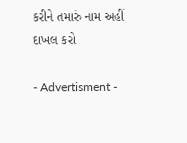કરીને તમારું નામ અહીં દાખલ કરો

- Advertisment -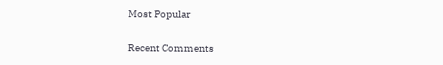Most Popular

Recent Comments